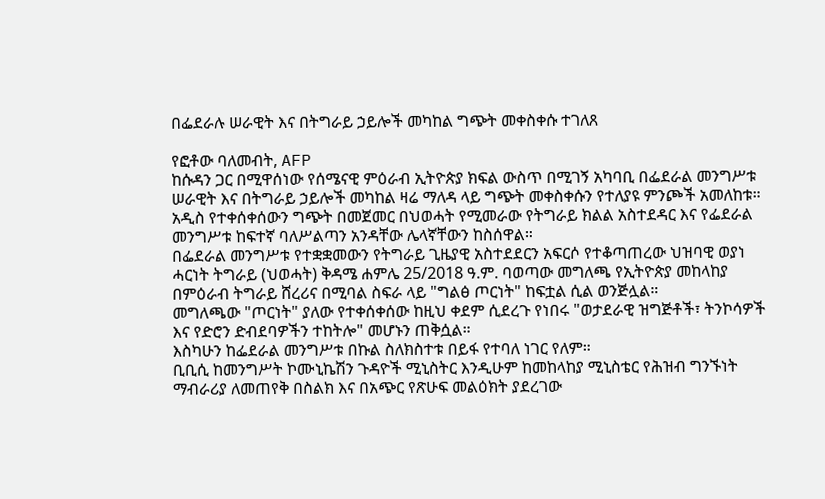በፌደራሉ ሠራዊት እና በትግራይ ኃይሎች መካከል ግጭት መቀስቀሱ ተገለጸ

የፎቶው ባለመብት, AFP
ከሱዳን ጋር በሚዋሰነው የሰሜናዊ ምዕራብ ኢትዮጵያ ክፍል ውስጥ በሚገኝ አካባቢ በፌደራል መንግሥቱ ሠራዊት እና በትግራይ ኃይሎች መካከል ዛሬ ማለዳ ላይ ግጭት መቀስቀሱን የተለያዩ ምንጮች አመለከቱ።
አዲስ የተቀሰቀሰውን ግጭት በመጀመር በህወሓት የሚመራው የትግራይ ክልል አስተደዳር እና የፌደራል መንግሥቱ ከፍተኛ ባለሥልጣን አንዳቸው ሌላኛቸውን ከስሰዋል።
በፌደራል መንግሥቱ የተቋቋመውን የትግራይ ጊዜያዊ አስተደደርን አፍርሶ የተቆጣጠረው ህዝባዊ ወያነ ሓርነት ትግራይ (ህወሓት) ቅዳሜ ሐምሌ 25/2018 ዓ.ም. ባወጣው መግለጫ የኢትዮጵያ መከላከያ በምዕራብ ትግራይ ሸረሪና በሚባል ስፍራ ላይ "ግልፅ ጦርነት" ከፍቷል ሲል ወንጅሏል።
መግለጫው "ጦርነት" ያለው የተቀሰቀሰው ከዚህ ቀደም ሲደረጉ የነበሩ "ወታደራዊ ዝግጅቶች፣ ትንኮሳዎች እና የድሮን ድብደባዎችን ተከትሎ" መሆኑን ጠቅሷል።
እስካሁን ከፌደራል መንግሥቱ በኩል ስለክስተቱ በይፋ የተባለ ነገር የለም።
ቢቢሲ ከመንግሥት ኮሙኒኬሽን ጉዳዮች ሚኒስትር እንዲሁም ከመከላከያ ሚኒስቴር የሕዝብ ግንኙነት ማብራሪያ ለመጠየቅ በስልክ እና በአጭር የጽሁፍ መልዕክት ያደረገው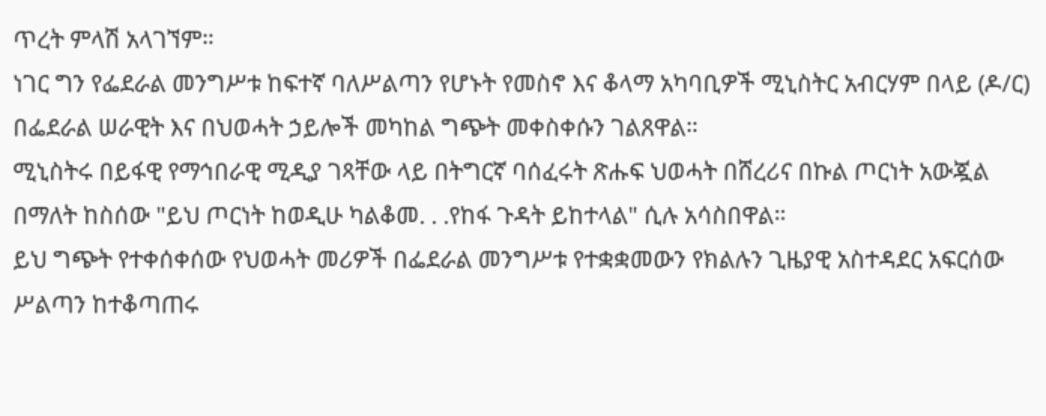ጥረት ምላሽ አላገኘም።
ነገር ግን የፌደራል መንግሥቱ ከፍተኛ ባለሥልጣን የሆኑት የመስኖ እና ቆላማ አካባቢዎች ሚኒስትር አብርሃም በላይ (ዶ/ር) በፌደራል ሠራዊት እና በህወሓት ኃይሎች መካከል ግጭት መቀስቀሱን ገልጸዋል።
ሚኒስትሩ በይፋዊ የማኅበራዊ ሚዲያ ገጻቸው ላይ በትግርኛ ባሰፈሩት ጽሑፍ ህወሓት በሸረሪና በኩል ጦርነት አውጇል በማለት ከስሰው "ይህ ጦርነት ከወዲሁ ካልቆመ. . .የከፋ ጉዳት ይከተላል" ሲሉ አሳስበዋል።
ይህ ግጭት የተቀሰቀሰው የህወሓት መሪዎች በፌደራል መንግሥቱ የተቋቋመውን የክልሉን ጊዜያዊ አስተዳደር አፍርሰው ሥልጣን ከተቆጣጠሩ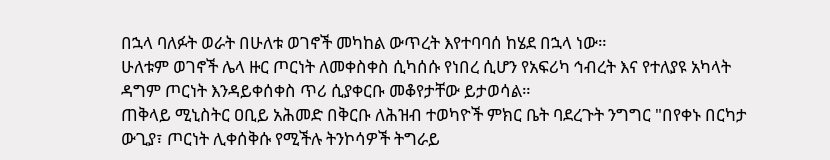በኋላ ባለፉት ወራት በሁለቱ ወገኖች መካከል ውጥረት እየተባባሰ ከሄደ በኋላ ነው።
ሁለቱም ወገኖች ሌላ ዙር ጦርነት ለመቀስቀስ ሲካሰሱ የነበረ ሲሆን የአፍሪካ ኅብረት እና የተለያዩ አካላት ዳግም ጦርነት እንዳይቀሰቀስ ጥሪ ሲያቀርቡ መቆየታቸው ይታወሳል።
ጠቅላይ ሚኒስትር ዐቢይ አሕመድ በቅርቡ ለሕዝብ ተወካዮች ምክር ቤት ባደረጉት ንግግር "በየቀኑ በርካታ ውጊያ፣ ጦርነት ሊቀሰቅሱ የሚችሉ ትንኮሳዎች ትግራይ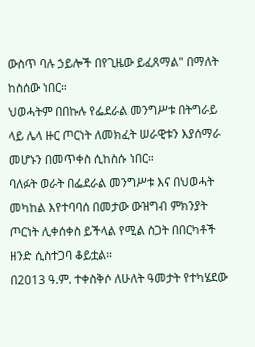ውስጥ ባሉ ኃይሎች በየጊዜው ይፈጸማል" በማለት ከስሰው ነበር።
ህወሓትም በበኩሉ የፌደራል መንግሥቱ በትግራይ ላይ ሌላ ዙር ጦርነት ለመክፈት ሠራዊቱን እያሰማራ መሆኑን በመጥቀስ ሲከስሱ ነበር።
ባለፉት ወራት በፌደራል መንግሥቱ እና በህወሓት መካከል እየተባባሰ በመታው ውዝግብ ምክንያት ጦርነት ሊቀሰቀስ ይችላል የሚል ስጋት በበርካቶች ዘንድ ሲስተጋባ ቆይቷል።
በ2013 ዓ.ም. ተቀስቅሶ ለሁለት ዓመታት የተካሄደው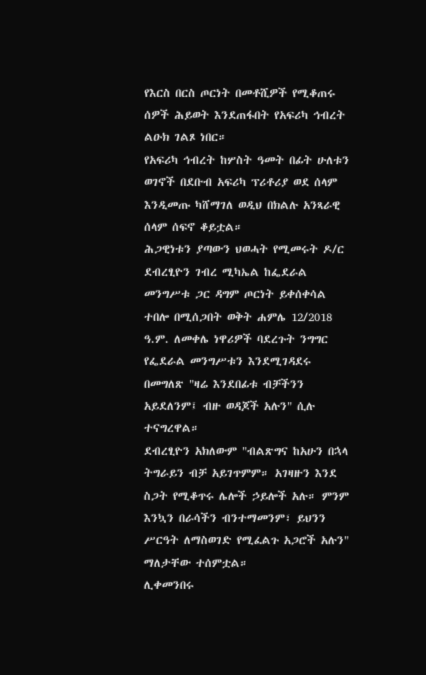የእርስ በርስ ጦርነት በመቶሺዎች የሚቆጠሩ ሰዎች ሕይወት እንደጠፋበት የአፍሪካ ኅብረት ልዑክ ገልጾ ነበር።
የአፍሪካ ኅብረት ከሦስት ዓመት በፊት ሁለቱን ወገኖች በደቡብ አፍሪካ ፕሪቶሪያ ወደ ሰላም እንዲመጡ ካሸማገለ ወዲህ በክልሉ አንጻራዊ ሰላም ሰፍኖ ቆይቷል።
ሕጋዊነቱን ያጣውን ህወሓት የሚመሩት ዶ/ር ደብረፂዮን ገብረ ሚካኤል ከፌደራል መንግሥቱ ጋር ዳግም ጦርነት ይቀሰቀሳል ተበሎ በሚሰጋበት ወቅት ሐምሌ 12/2018 ዓ.ም. ለመቀሌ ነዋሪዎች ባደረጉት ንግግር የፌደራል መንግሥቱን እንደሚገዳደሩ በመግለጽ "ዛሬ እንደበፊቱ ብቻችንን አይደለንም፤ ብዙ ወዳጆች አሉን" ሲሉ ተናግረዋል።
ደብረፂዮን አክለውም "ብልጽግና ከአሁን በኋላ ትግራይን ብቻ አይገጥምም። አገዛዙን እንደ ስጋት የሚቆጥሩ ሌሎች ኃይሎች አሉ። ምንም እንኳን በራሳችን ብንተማመንም፣ ይህንን ሥርዓት ለማስወገድ የሚፈልጉ አጋሮች አሉን" ማለታቸው ተሰምቷል።
ሊቀመንበሩ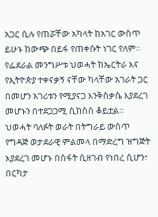አጋር ሲሉ የጠሯቸው አካላት ከአገር ውስጥ ይሁኑ ከውጭ በይፋ የጠቀሱት ነገር የለም።
የፌደራል መንግሥቱ ህወሓት ከኤርትራ እና የኢትዮጵያ ተቀናቃኝ ናቸው ካላቸው አገራት ጋር በመሆን አገሪቱን የሚያናጋ እንቅስቃሴ እያደረገ መሆኑን በተደጋጋሚ ሲከስስ ቆይቷል።
ህወሓት ባለፉት ወራት በትግራይ ውስጥ የግዳጅ ወታደራዊ ምልመላ በማድረግ ዝግጅት እያደረገ መሆኑ በስፋት ሲዘገብ የነበረ ሲሆን፣ በርካታ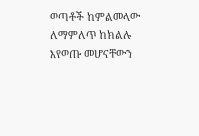ወጣቶች ከምልመላው ለማምለጥ ከክልሉ እየወጡ መሆናቸውን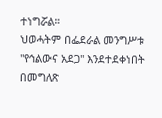ተነግሯል።
ህወሓትም በፌደራል መንግሥቱ "የኅልውና አደጋ" እንደተደቀነበት በመግለጽ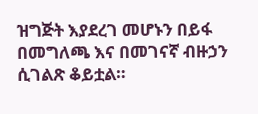ዝግጅት እያደረገ መሆኑን በይፋ በመግለጫ እና በመገናኛ ብዙኃን ሲገልጽ ቆይቷል።